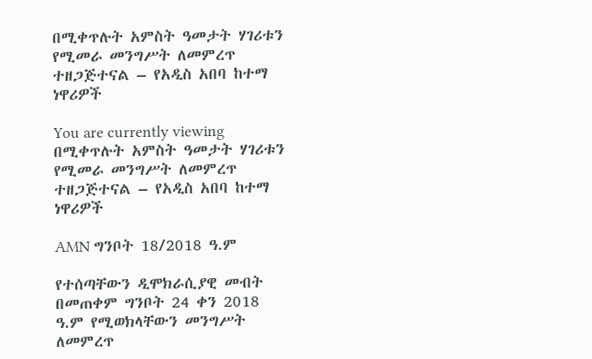በሚቀጥሉት አምስት ዓመታት ሃገሪቱን የሚመራ መንግሥት ለመምረጥ ተዘጋጅተናል – የአዲስ አበባ ከተማ ነዋሪዎች

You are currently viewing በሚቀጥሉት አምስት ዓመታት ሃገሪቱን የሚመራ መንግሥት ለመምረጥ ተዘጋጅተናል – የአዲስ አበባ ከተማ ነዋሪዎች

AMN ግንቦት 18/2018 ዓ.ም

የተሰጣቸውን ዲሞክራሲያዊ መብት በመጠቀም ግንቦት 24 ቀን 2018 ዓ.ም የሚወክላቸውን መንግሥት ለመምረጥ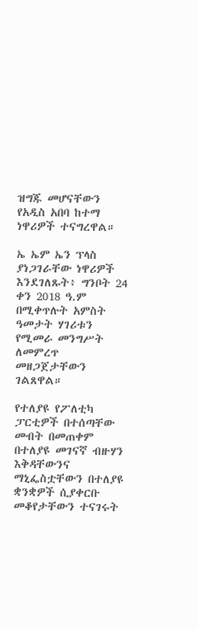ዝግጁ መሆናቸውን የአዲስ አበባ ከተማ ነዋሪዎች ተናግረዋል።

ኤ ኤም ኤን ፕላስ ያነጋገራቸው ነዋሪዎች እንደገለጹት፥ ግንቦት 24 ቀን 2018 ዓ.ም በሚቀጥሉት አምስት ዓመታት ሃገሪቱን የሚመራ መንግሥት ለመምረጥ መዘጋጀታቸውን ገልጸዋል።

የተለያዩ የፖለቲካ ፓርቲዎች በተሰጣቸው መብት በመጠቀም በተለያዩ መገናኛ ብዙሃን እቅዳቸውንና ማኒፌስቷቸውን በተለያዩ ቋንቋዎች ሲያቀርቡ መቆየታቸውን ተናገሩት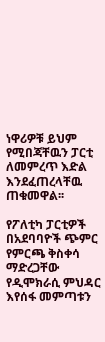ነዋሪዎቹ ይህም የሚበጃቸዉን ፓርቲ ለመምረጥ እድል እንደፈጠረላቸዉ ጠቁመዋል፡፡

የፖለቲካ ፓርቲዎች በአደባባዮች ጭምር የምርጫ ቅስቀሳ ማድረጋቸው የዲሞክራሲ ምህዳር እየሰፋ መምጣቱን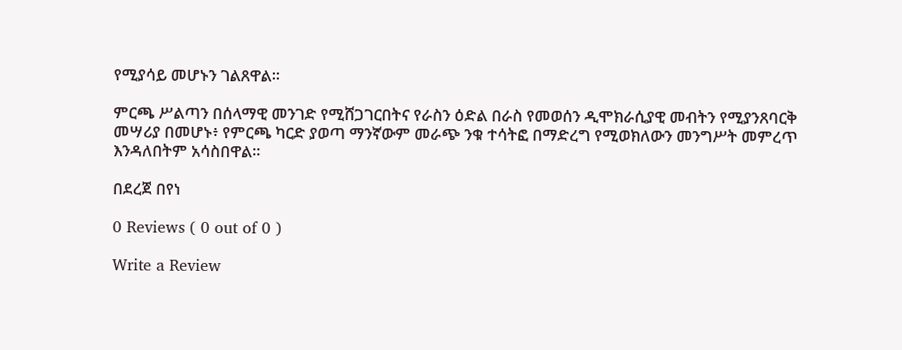የሚያሳይ መሆኑን ገልጸዋል፡፡

ምርጫ ሥልጣን በሰላማዊ መንገድ የሚሸጋገርበትና የራስን ዕድል በራስ የመወሰን ዲሞክራሲያዊ መብትን የሚያንጸባርቅ መሣሪያ በመሆኑ፥ የምርጫ ካርድ ያወጣ ማንኛውም መራጭ ንቁ ተሳትፎ በማድረግ የሚወክለውን መንግሥት መምረጥ እንዳለበትም አሳስበዋል።

በደረጀ በየነ

0 Reviews ( 0 out of 0 )

Write a Review